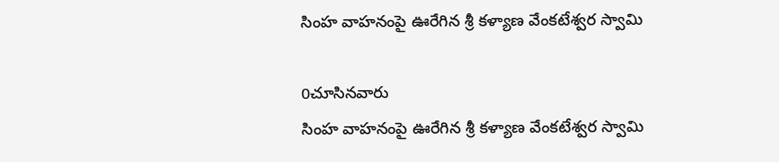సింహ వాహనంపై ఊరేగిన శ్రీ కళ్యాణ వేంకటేశ్వర స్వామి

0చూసినవారు
సింహ వాహనంపై ఊరేగిన శ్రీ కళ్యాణ వేంకటేశ్వర స్వామి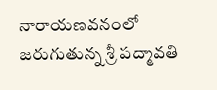నారాయణవనంలో జరుగుతున్న శ్రీ పద్మావతి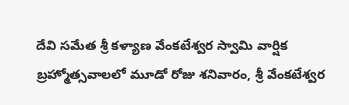దేవి సమేత శ్రీ కళ్యాణ వేంకటేశ్వర స్వామి వార్షిక బ్రహ్మోత్సవాలలో మూడో రోజు శనివారం, శ్రీ వేంకటేశ్వర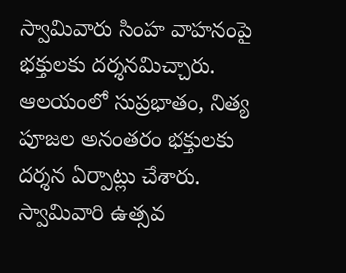స్వామివారు సింహ వాహనంపై భక్తులకు దర్శనమిచ్చారు. ఆలయంలో సుప్రభాతం, నిత్య పూజల అనంతరం భక్తులకు దర్శన ఏర్పాట్లు చేశారు. స్వామివారి ఉత్సవ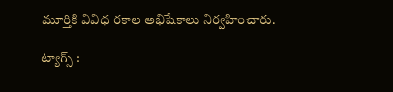మూర్తికి వివిధ రకాల అభిషేకాలు నిర్వహించారు.

ట్యాగ్స్ :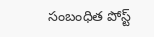సంబంధిత పోస్ట్